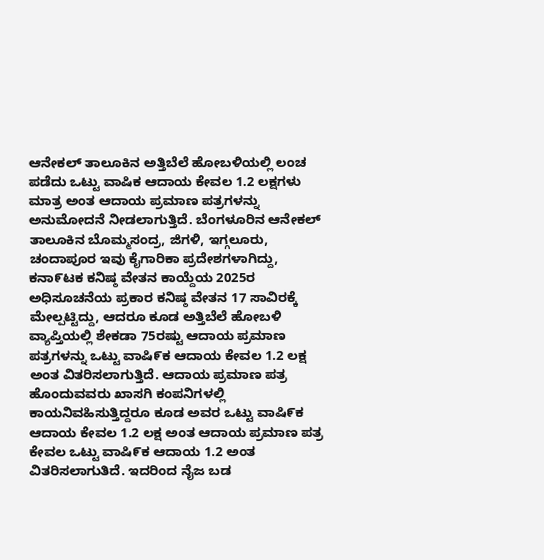ಆನೇಕಲ್ ತಾಲೂಕಿನ ಅತ್ತಿಬೆಲೆ ಹೋಬಳಿಯಲ್ಲಿ ಲಂಚ ಪಡೆದು ಒಟ್ಟು ವಾಷಿಕ ಆದಾಯ ಕೇವಲ 1.2 ಲಕ್ಷಗಳು ಮಾತ್ರ ಅಂತ ಆದಾಯ ಪ್ರಮಾಣ ಪತ್ರಗಳನ್ನು ಅನುಮೋದನೆ ನೀಡಲಾಗುತ್ತಿದೆ. ಬೆಂಗಳೂರಿನ ಆನೇಕಲ್ ತಾಲೂಕಿನ ಬೊಮ್ಮಸಂದ್ರ, ಜಿಗಳಿ, ಇಗ್ಗಲೂರು, ಚಂದಾಪೂರ ಇವು ಕೈಗಾರಿಕಾ ಪ್ರದೇಶಗಳಾಗಿದ್ದು, ಕನಾ೯ಟಕ ಕನಿಷ್ಠ ವೇತನ ಕಾಯ್ದೆಯ 2025ರ ಅಧಿಸೂಚನೆಯ ಪ್ರಕಾರ ಕನಿಷ್ಠ ವೇತನ 17 ಸಾವಿರಕ್ಕೆ ಮೇಲ್ಪಟ್ಟಿದ್ದು, ಆದರೂ ಕೂಡ ಅತ್ತಿಬೆಲೆ ಹೋಬಳಿ ವ್ಯಾಪ್ತಿಯಲ್ಲಿ ಶೇಕಡಾ 75ರಷ್ಟು ಆದಾಯ ಪ್ರಮಾಣ ಪತ್ರಗಳನ್ನು ಒಟ್ಟು ವಾಷಿ೯ಕ ಆದಾಯ ಕೇವಲ 1.2 ಲಕ್ಷ ಅಂತ ವಿತರಿಸಲಾಗುತ್ತಿದೆ. ಆದಾಯ ಪ್ರಮಾಣ ಪತ್ರ ಹೊಂದುವವರು ಖಾಸಗಿ ಕಂಪನಿಗಳಲ್ಲಿ ಕಾಯನಿವಹಿಸುತ್ತಿದ್ದರೂ ಕೂಡ ಅವರ ಒಟ್ಟು ವಾಷಿ೯ಕ ಆದಾಯ ಕೇವಲ 1.2 ಲಕ್ಷ ಅಂತ ಆದಾಯ ಪ್ರಮಾಣ ಪತ್ರ ಕೇವಲ ಒಟ್ಟು ವಾಷಿ೯ಕ ಆದಾಯ 1.2 ಅಂತ ವಿತರಿಸಲಾಗುತಿದೆ. ಇದರಿಂದ ನೈಜ ಬಡ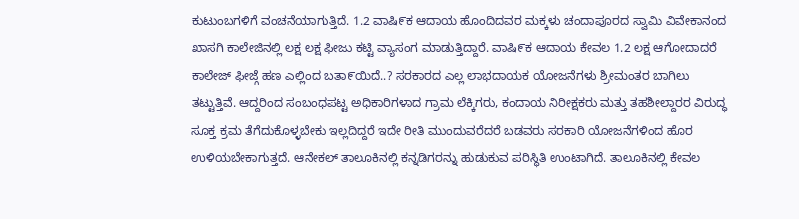ಕುಟುಂಬಗಳಿಗೆ ವಂಚನೆಯಾಗುತ್ತಿದೆ. 1.2 ವಾಷಿ೯ಕ ಆದಾಯ ಹೊಂದಿದವರ ಮಕ್ಕಳು ಚಂದಾಪೂರದ ಸ್ವಾಮಿ ವಿವೇಕಾನಂದ ಖಾಸಗಿ ಕಾಲೇಜಿನಲ್ಲಿ ಲಕ್ಷ ಲಕ್ಷ ಫೀಜು ಕಟ್ಟಿ ವ್ಯಾಸಂಗ ಮಾಡುತ್ತಿದ್ದಾರೆ. ವಾಷಿ೯ಕ ಆದಾಯ ಕೇವಲ 1.2 ಲಕ್ಷ ಆಗೋದಾದರೆ ಕಾಲೇಜ್ ಫೀಜ್ಗೆ ಹಣ ಎಲ್ಲಿಂದ ಬತಾ೯ಯಿದೆ..? ಸರಕಾರದ ಎಲ್ಲ ಲಾಭದಾಯಕ ಯೋಜನೆಗಳು ಶ್ರೀಮಂತರ ಬಾಗಿಲು ತಟ್ಟುತ್ತಿವೆ. ಆದ್ದರಿಂದ ಸಂಬಂಧಪಟ್ಟ ಅಧಿಕಾರಿಗಳಾದ ಗ್ರಾಮ ಲೆಕ್ಕಿಗರು, ಕಂದಾಯ ನಿರೀಕ್ಷಕರು ಮತ್ತು ತಹಶೀಲ್ದಾರರ ವಿರುದ್ಧ ಸೂಕ್ತ ಕ್ರಮ ತೆಗೆದುಕೊಳ್ಳಬೇಕು ಇಲ್ಲದಿದ್ದರೆ ಇದೇ ರೀತಿ ಮುಂದುವರೆದರೆ ಬಡವರು ಸರಕಾರಿ ಯೋಜನೆಗಳಿಂದ ಹೊರ ಉಳಿಯಬೇಕಾಗುತ್ತದೆ. ಆನೇಕಲ್ ತಾಲೂಕಿನಲ್ಲಿ ಕನ್ನಡಿಗರನ್ನು ಹುಡುಕುವ ಪರಿಸ್ಥಿತಿ ಉಂಟಾಗಿದೆ. ತಾಲೂಕಿನಲ್ಲಿ ಕೇವಲ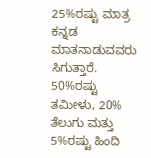25%ರಷ್ಟು ಮಾತ್ರ ಕನ್ನಡ ಮಾತನಾಡುವವರು ಸಿಗುತ್ತಾರೆ. 50%ರಷ್ಟು ತಮೀಳು, 20% ತೆಲುಗು ಮತ್ತು 5%ರಷ್ಟು ಹಿಂದಿ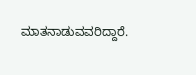ಮಾತನಾಡುವವರಿದ್ದಾರೆ.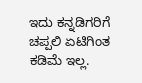ಇದು ಕನ್ನಡಿಗರಿಗೆ ಚಪ್ಪಲಿ ಏಟಿಗಿಂತ ಕಡಿಮೆ ಇಲ್ಲ.